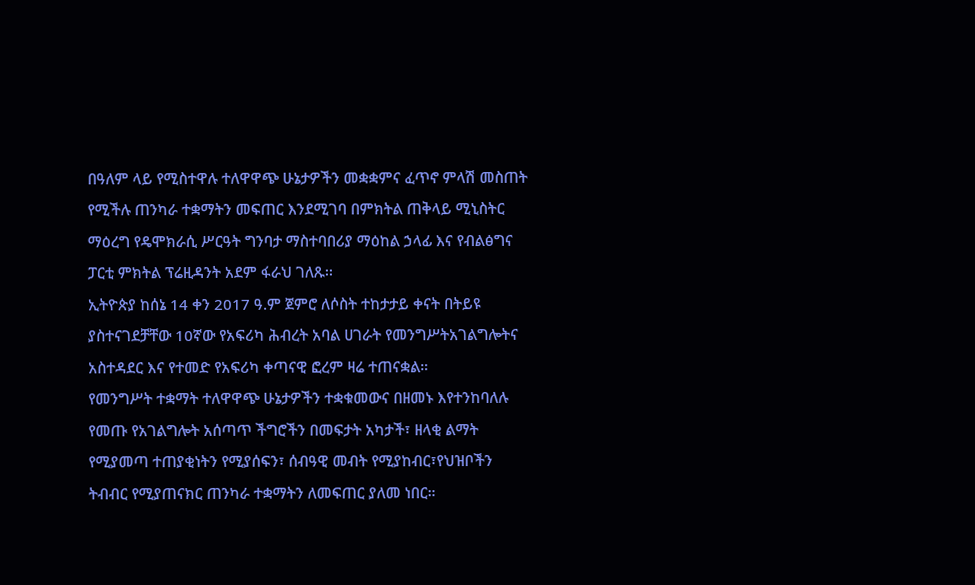በዓለም ላይ የሚስተዋሉ ተለዋዋጭ ሁኔታዎችን መቋቋምና ፈጥኖ ምላሽ መስጠት የሚችሉ ጠንካራ ተቋማትን መፍጠር እንደሚገባ በምክትል ጠቅላይ ሚኒስትር ማዕረግ የዴሞክራሲ ሥርዓት ግንባታ ማስተባበሪያ ማዕከል ኃላፊ እና የብልፅግና ፓርቲ ምክትል ፕሬዚዳንት አደም ፋራህ ገለጹ፡፡
ኢትዮጵያ ከሰኔ 14 ቀን 2017 ዓ.ም ጀምሮ ለሶስት ተከታታይ ቀናት በትይዩ ያስተናገደቻቸው 10ኛው የአፍሪካ ሕብረት አባል ሀገራት የመንግሥትአገልግሎትና አስተዳደር እና የተመድ የአፍሪካ ቀጣናዊ ፎረም ዛሬ ተጠናቋል።
የመንግሥት ተቋማት ተለዋዋጭ ሁኔታዎችን ተቋቁመውና በዘመኑ እየተንከባለሉ የመጡ የአገልግሎት አሰጣጥ ችግሮችን በመፍታት አካታች፣ ዘላቂ ልማት የሚያመጣ ተጠያቂነትን የሚያሰፍን፣ ሰብዓዊ መብት የሚያከብር፣የህዝቦችን ትብብር የሚያጠናክር ጠንካራ ተቋማትን ለመፍጠር ያለመ ነበር።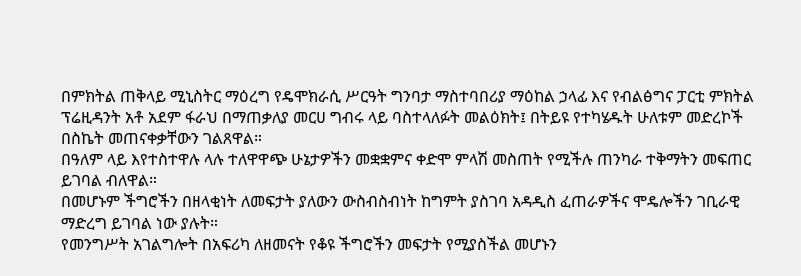በምክትል ጠቅላይ ሚኒስትር ማዕረግ የዴሞክራሲ ሥርዓት ግንባታ ማስተባበሪያ ማዕከል ኃላፊ እና የብልፅግና ፓርቲ ምክትል ፕሬዚዳንት አቶ አደም ፋራህ በማጠቃለያ መርሀ ግብሩ ላይ ባስተላለፉት መልዕክት፤ በትይዩ የተካሄዱት ሁለቱም መድረኮች በስኬት መጠናቀቃቸውን ገልጸዋል።
በዓለም ላይ እየተስተዋሉ ላሉ ተለዋዋጭ ሁኔታዎችን መቋቋምና ቀድሞ ምላሽ መስጠት የሚችሉ ጠንካራ ተቅማትን መፍጠር ይገባል ብለዋል።
በመሆኑም ችግሮችን በዘላቂነት ለመፍታት ያለውን ውስብስብነት ከግምት ያስገባ አዳዲስ ፈጠራዎችና ሞዴሎችን ገቢራዊ ማድረግ ይገባል ነው ያሉት።
የመንግሥት አገልግሎት በአፍሪካ ለዘመናት የቆዩ ችግሮችን መፍታት የሚያስችል መሆኑን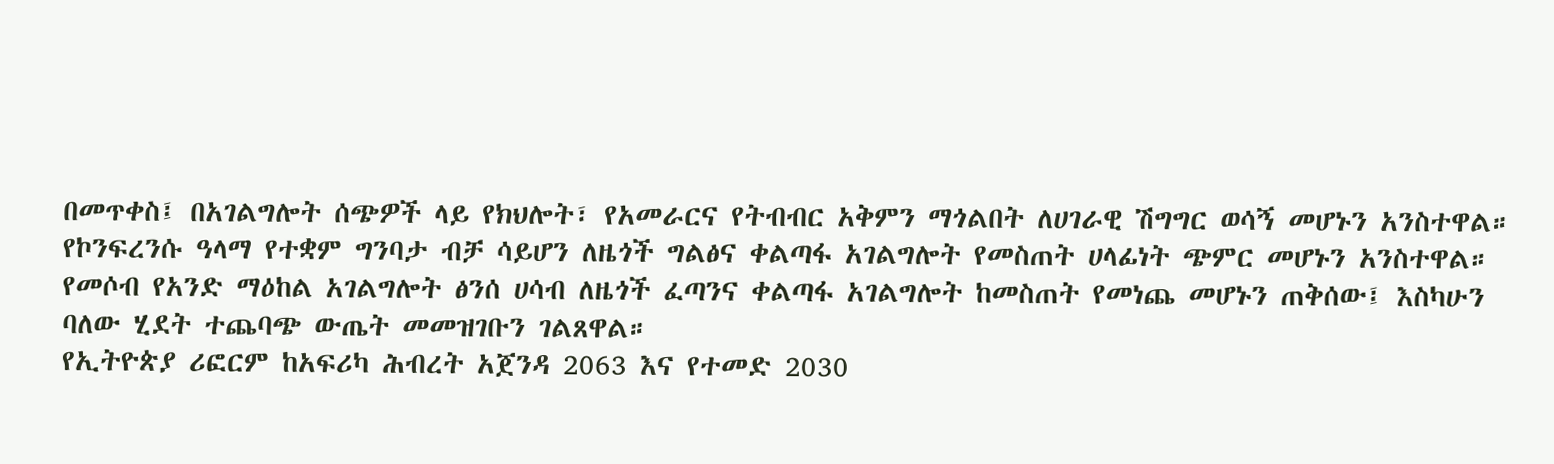በመጥቀስ፤ በአገልግሎት ሰጭዎች ላይ የክህሎት፣ የአመራርና የትብብር አቅምን ማጎልበት ለሀገራዊ ሽግግር ወሳኝ መሆኑን አንስተዋል።
የኮንፍረንሱ ዓላማ የተቋም ግንባታ ብቻ ሳይሆን ለዜጎች ግልፅና ቀልጣፋ አገልግሎት የመስጠት ሀላፊነት ጭምር መሆኑን አንስተዋል።
የመሶብ የአንድ ማዕከል አገልግሎት ፅንሰ ሀሳብ ለዜጎች ፈጣንና ቀልጣፋ አገልግሎት ከመስጠት የመነጨ መሆኑን ጠቅሰው፤ እስካሁን ባለው ሂደት ተጨባጭ ውጤት መመዝገቡን ገልጸዋል።
የኢትዮጵያ ሪፎርም ከአፍሪካ ሕብረት አጀንዳ 2063 እና የተመድ 2030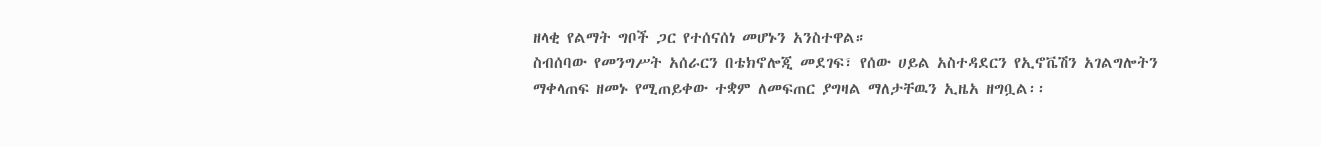ዘላቂ የልማት ግቦች ጋር የተሰናሰነ መሆኑን አንስተዋል።
ስብሰባው የመንግሥት አሰራርን በቴክኖሎጂ መደገፍ፣ የሰው ሀይል አስተዳደርን የኢኖቬሽን አገልግሎትን ማቀላጠፍ ዘመኑ የሚጠይቀው ተቋም ለመፍጠር ያግዛል ማለታቸዉን ኢዜአ ዘግቧል፡፡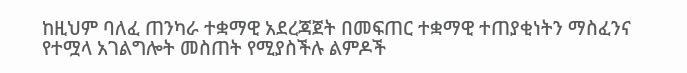ከዚህም ባለፈ ጠንካራ ተቋማዊ አደረጃጀት በመፍጠር ተቋማዊ ተጠያቂነትን ማስፈንና የተሟላ አገልግሎት መስጠት የሚያስችሉ ልምዶች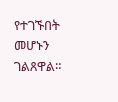የተገኙበት መሆኑን ገልጸዋል።